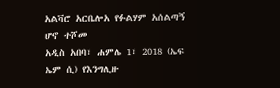አልቫሮ አርቤሎአ የፉልሃም አሰልጣኝ ሆኖ ተሾመ
አዲስ አበባ፣ ሐምሌ 1፣ 2018 (ኤፍ ኤም ሲ) የእንግሊዙ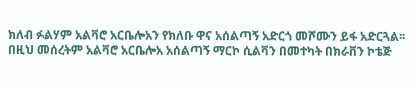ክለብ ፉልሃም አልቫሮ አርቤሎአን የክለቡ ዋና አሰልጣኝ አድርጎ መሾሙን ይፋ አድርጓል፡፡
በዚህ መሰረትም አልቫሮ አርቤሎአ አሰልጣኝ ማርኮ ሲልቫን በመተካት በክራቨን ኮቴጅ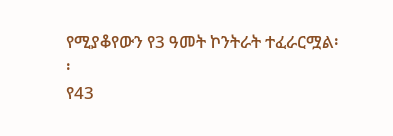የሚያቆየውን የ3 ዓመት ኮንትራት ተፈራርሟል፡፡
የ43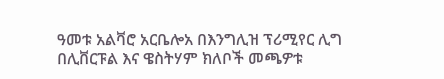ዓመቱ አልቫሮ አርቤሎአ በእንግሊዝ ፕሪሚየር ሊግ በሊቨርፑል እና ዌስትሃም ክለቦች መጫዎቱ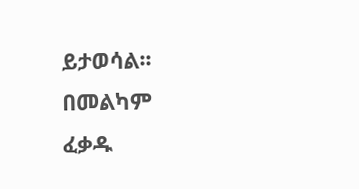ይታወሳል፡፡
በመልካም ፈቃዱ